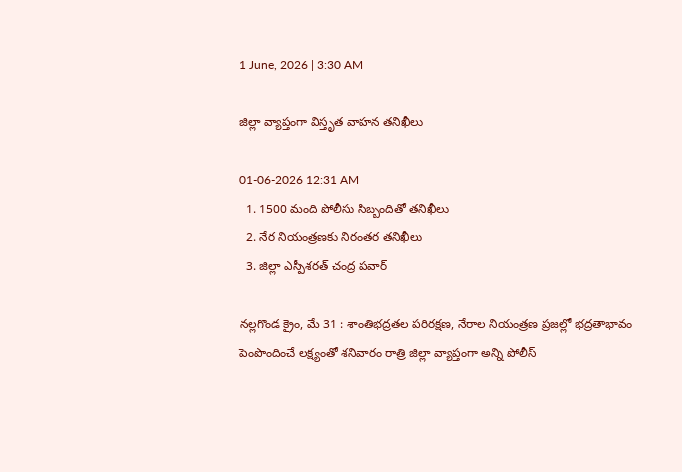1 June, 2026 | 3:30 AM

జిల్లా వ్యాప్తంగా విస్తృత వాహన తనిఖీలు

01-06-2026 12:31 AM
  1. 1500 మంది పోలీసు సిబ్బందితో తనిఖీలు
  2. నేర నియంత్రణకు నిరంతర తనిఖీలు
  3. జిల్లా ఎస్పీశరత్ చంద్ర పవార్

నల్లగొండ క్రైం, మే 31 : శాంతిభద్రతల పరిరక్షణ, నేరాల నియంత్రణ ప్రజల్లో భద్రతాభావం పెంపొందించే లక్ష్యంతో శనివారం రాత్రి జిల్లా వ్యాప్తంగా అన్ని పోలీస్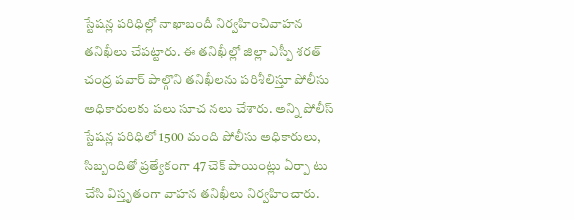స్టేషన్ల పరిధిల్లో నాఖాబందీ నిర్వహించివాహన తనిఖీలు చేపట్టారు. ఈ తనిఖీల్లో జిల్లా ఎస్పీ శరత్ చంద్ర పవార్ పాల్గొని తనిఖీలను పరిశీలిస్తూ పోలీసు అధికారులకు పలు సూచ నలు చేశారు. అన్ని పోలీస్ స్టేషన్ల పరిధిలో 1500 మంది పోలీసు అధికారులు, సిబ్బందితో ప్రత్యేకంగా 47 చెక్ పాయింట్లు ఏర్పా టు చేసి విస్తృతంగా వాహన తనిఖీలు నిర్వహించారు.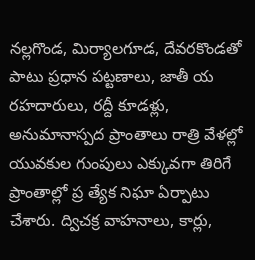నల్లగొండ, మిర్యాలగూడ, దేవరకొండతో పాటు ప్రధాన పట్టణాలు, జాతీ య రహదారులు, రద్దీ కూడళ్లు, అనుమానాస్పద ప్రాంతాలు రాత్రి వేళల్లో యువకుల గుంపులు ఎక్కువగా తిరిగే ప్రాంతాల్లో ప్ర త్యేక నిఘా ఏర్పాటు చేశారు. ద్విచక్ర వాహనాలు, కార్లు,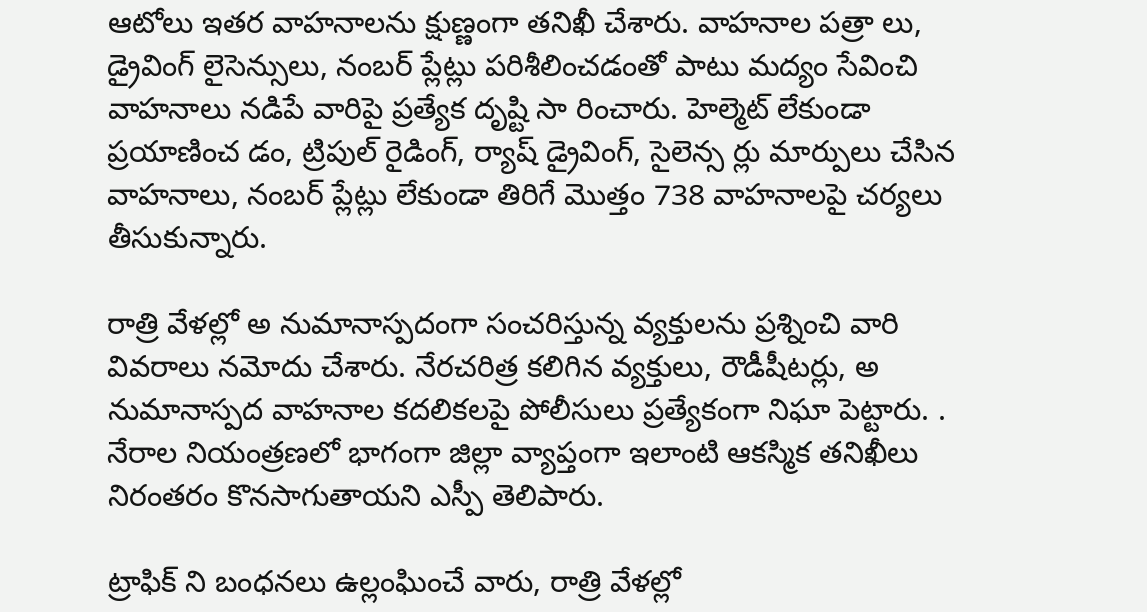ఆటోలు ఇతర వాహనాలను క్షుణ్ణంగా తనిఖీ చేశారు. వాహనాల పత్రా లు, డ్రైవింగ్ లైసెన్సులు, నంబర్ ప్లేట్లు పరిశీలించడంతో పాటు మద్యం సేవించి వాహనాలు నడిపే వారిపై ప్రత్యేక దృష్టి సా రించారు. హెల్మెట్ లేకుండా ప్రయాణించ డం, ట్రిపుల్ రైడింగ్, ర్యాష్ డ్రైవింగ్, సైలెన్స ర్లు మార్పులు చేసిన వాహనాలు, నంబర్ ప్లేట్లు లేకుండా తిరిగే మొత్తం 738 వాహనాలపై చర్యలు తీసుకున్నారు.

రాత్రి వేళల్లో అ నుమానాస్పదంగా సంచరిస్తున్న వ్యక్తులను ప్రశ్నించి వారి వివరాలు నమోదు చేశారు. నేరచరిత్ర కలిగిన వ్యక్తులు, రౌడీషీటర్లు, అ నుమానాస్పద వాహనాల కదలికలపై పోలీసులు ప్రత్యేకంగా నిఘా పెట్టారు. . నేరాల నియంత్రణలో భాగంగా జిల్లా వ్యాప్తంగా ఇలాంటి ఆకస్మిక తనిఖీలు నిరంతరం కొనసాగుతాయని ఎస్పీ తెలిపారు.

ట్రాఫిక్ ని బంధనలు ఉల్లంఘించే వారు, రాత్రి వేళల్లో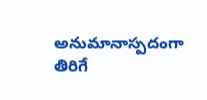అనుమానాస్పదంగా తిరిగే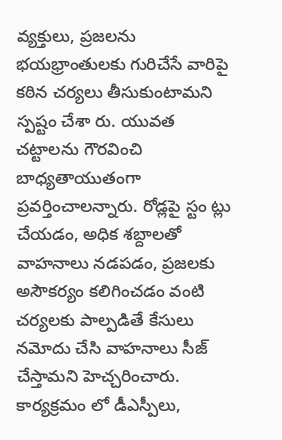వ్యక్తులు, ప్రజలను భయభ్రాంతులకు గురిచేసే వారిపై కఠిన చర్యలు తీసుకుంటామని స్పష్టం చేశా రు. యువత చట్టాలను గౌరవించి బాధ్యతాయుతంగా ప్రవర్తించాలన్నారు. రోడ్లపై స్టం ట్లు చేయడం, అధిక శబ్దాలతో వాహనాలు నడపడం, ప్రజలకు అసౌకర్యం కలిగించడం వంటి చర్యలకు పాల్పడితే కేసులు నమోదు చేసి వాహనాలు సీజ్ చేస్తామని హెచ్చరించారు. కార్యక్రమం లో డీఎస్పీలు,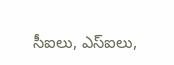సీఐలు, ఎస్‌ఐలు,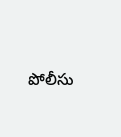పోలీసు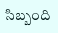సిబ్బంది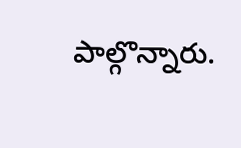పాల్గొన్నారు.